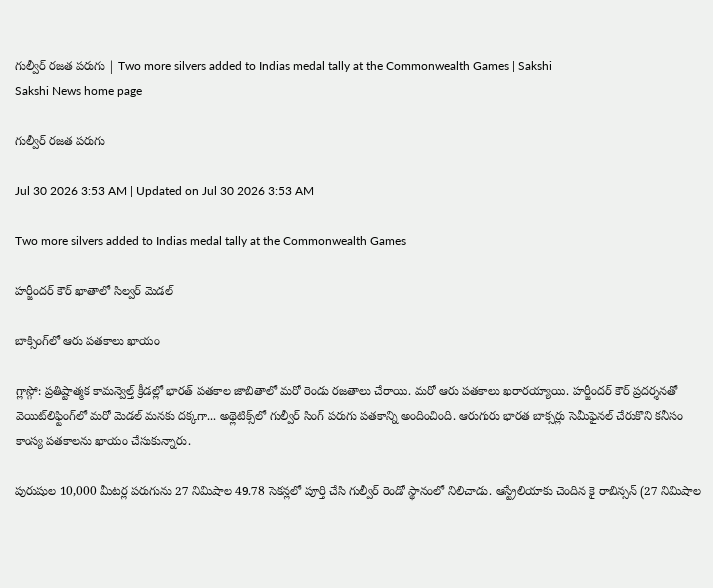గుల్వీర్‌ రజత పరుగు | Two more silvers added to Indias medal tally at the Commonwealth Games | Sakshi
Sakshi News home page

గుల్వీర్‌ రజత పరుగు

Jul 30 2026 3:53 AM | Updated on Jul 30 2026 3:53 AM

Two more silvers added to Indias medal tally at the Commonwealth Games

హర్జీందర్‌ కౌర్‌ ఖాతాలో సిల్వర్‌ మెడల్‌

బాక్సింగ్‌లో ఆరు పతకాలు ఖాయం

గ్లాస్గో: ప్రతిష్టాత్మక కామన్వెల్త్‌ క్రీడల్లో భారత్‌ పతకాల జాబితాలో మరో రెండు రజతాలు చేరాయి. మరో ఆరు పతకాలు ఖరారయ్యాయి. హర్జీందర్‌ కౌర్‌ ప్రదర్శనతో వెయిట్‌లిఫ్టింగ్‌లో మరో మెడల్‌ మనకు దక్కగా... అథ్లెటిక్స్‌లో గుల్వీర్‌ సింగ్‌ పరుగు పతకాన్ని అందించింది. ఆరుగురు భారత బాక్సర్లు సెమీఫైనల్‌ చేరుకొని కనీసం కాంస్య పతకాలను ఖాయం చేసుకున్నారు.

పురుషుల 10,000 మీటర్ల పరుగును 27 నిమిషాల 49.78 సెకన్లలో పూర్తి చేసి గుల్వీర్‌ రెండో స్థానంలో నిలిచాడు. ఆస్ట్రేలియాకు చెందిన కై రాబిన్సన్‌ (27 నిమిషాల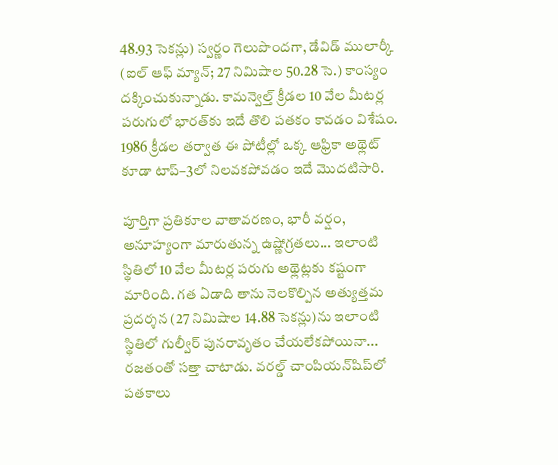48.93 సెకన్లు) స్వర్ణం గెలుపొందగా, డేవిడ్‌ ములార్కీ (ఐల్‌ ఆఫ్‌ మ్యాన్‌; 27 నిమిషాల 50.28 సె.) కాంస్యం దక్కించుకున్నాడు. కామన్వెల్త్‌ క్రీడల 10 వేల మీటర్ల పరుగులో భారత్‌కు ఇదే తొలి పతకం కావడం విశేషం. 1986 క్రీడల తర్వాత ఈ పోటీల్లో ఒక్క ఆఫ్రికా అథ్లెట్‌ కూడా టాప్‌–3లో నిలవకపోవడం ఇదే మొదటిసారి.

పూర్తిగా ప్రతికూల వాతావరణం, భారీ వర్షం, అనూహ్యంగా మారుతున్న ఉష్ణోగ్రతలు... ఇలాంటి స్థితిలో 10 వేల మీటర్ల పరుగు అథ్లెట్లకు కష్టంగా మారింది. గత ఏడాది తాను నెలకొల్పిన అత్యుత్తమ ప్రదర్శన (27 నిమిషాల 14.88 సెకన్లు)ను ఇలాంటి స్థితిలో గుల్వీర్‌ పునరావృతం చేయలేకపోయినా... రజతంతో సత్తా చాటాడు. వరల్డ్‌ చాంపియన్‌షిప్‌లో పతకాలు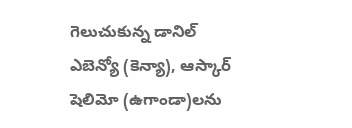గెలుచుకున్న డానిల్‌ ఎబెన్యో (కెన్యా), ఆస్కార్‌ షెలిమో (ఉగాండా)లను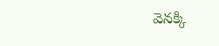వెనక్కి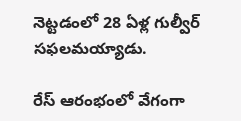నెట్టడంలో 28 ఏళ్ల గుల్వీర్‌ సఫలమయ్యాడు.

రేస్‌ ఆరంభంలో వేగంగా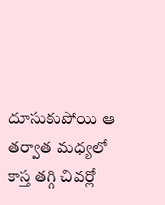దూసుకుపోయి ఆ తర్వాత మధ్యలో కాస్త తగ్గి చివర్లో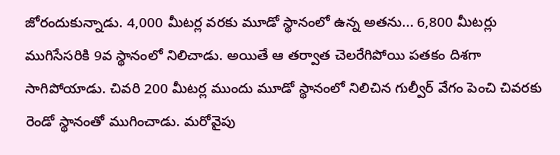జోరందుకున్నాడు. 4,000 మీటర్ల వరకు మూడో స్థానంలో ఉన్న అతను... 6,800 మీటర్లు ముగిసేసరికి 9వ స్థానంలో నిలిచాడు. అయితే ఆ తర్వాత చెలరేగిపోయి పతకం దిశగా సాగిపోయాడు. చివరి 200 మీటర్ల ముందు మూడో స్థానంలో నిలిచిన గుల్వీర్‌ వేగం పెంచి చివరకు రెండో స్థానంతో ముగించాడు. మరోవైపు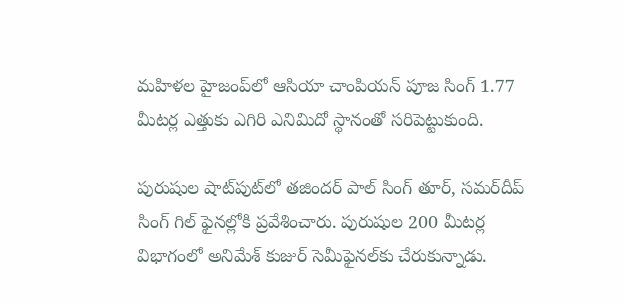మహిళల హైజంప్‌లో ఆసియా చాంపియన్‌ పూజ సింగ్‌ 1.77 మీటర్ల ఎత్తుకు ఎగిరి ఎనిమిదో స్థానంతో సరిపెట్టుకుంది.

పురుషుల షాట్‌పుట్‌లో తజిందర్‌ పాల్‌ సింగ్‌ తూర్, సమర్‌దీప్‌ సింగ్‌ గిల్‌ ఫైనల్లోకి ప్రవేశించారు. పురుషుల 200 మీటర్ల విభాగంలో అనిమేశ్‌ కుజుర్‌ సెమీఫైనల్‌కు చేరుకున్నాడు.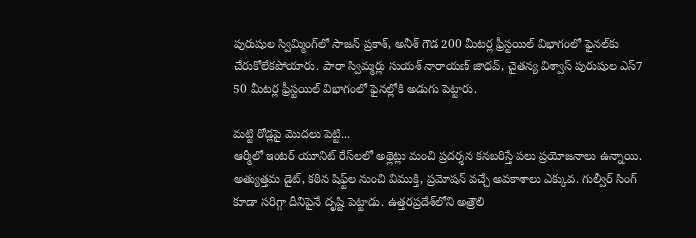పురుషుల స్విమ్మింగ్‌లో సాజన్‌ ప్రకాశ్, అనీశ్‌ గౌడ 200 మీటర్ల ఫ్రీస్టయిల్‌ విభాగంలో ఫైనల్‌కు చేరుకోలేకపోయారు. పారా స్విమ్మర్లు సుయశ్‌ నారాయణ్‌ జాధవ్, చైతన్య విశ్వాస్‌ పురుషుల ఎస్‌7 50 మీటర్ల ఫ్రీస్టయిల్‌ విభాగంలో ఫైనల్లోకి అడుగు పెట్టారు.

మట్టి రోడ్లపై మొదలు పెట్టి...
ఆర్మీలో ఇంటర్‌ యూనిట్‌ రేస్‌లలో అథ్లెట్లు మంచి ప్రదర్శన కనబరిస్తే పలు ప్రయోజనాలు ఉన్నాయి. అత్యుత్తమ డైట్, కఠిన షిఫ్ట్‌ల నుంచి విముక్తి, ప్రమోషన్‌ వచ్చే అవకాశాలు ఎక్కువ. గుల్వీర్‌ సింగ్‌ కూడా సరిగ్గా దీనిపైనే దృష్టి పెట్టాడు. ఉత్తరప్రదేశ్‌లోని అత్రౌలి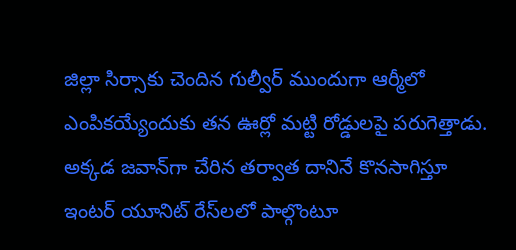జిల్లా సిర్సాకు చెందిన గుల్వీర్‌ ముందుగా ఆర్మీలో ఎంపికయ్యేందుకు తన ఊర్లో మట్టి రోడ్డులపై పరుగెత్తాడు. అక్కడ జవాన్‌గా చేరిన తర్వాత దానినే కొనసాగిస్తూ ఇంటర్‌ యూనిట్‌ రేస్‌లలో పాల్గొంటూ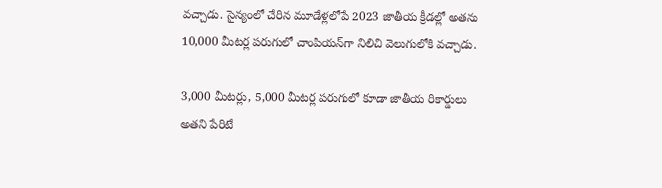వచ్చాడు. సైన్యంలో చేరిన మూడేళ్లలోపే 2023 జాతీయ క్రీడల్లో అతను 10,000 మీటర్ల పరుగులో చాంపియన్‌గా నిలిచి వెలుగులోకి వచ్చాడు.

3,000 మీటర్లు, 5,000 మీటర్ల పరుగులో కూడా జాతీయ రికార్డులు అతని పేరిటే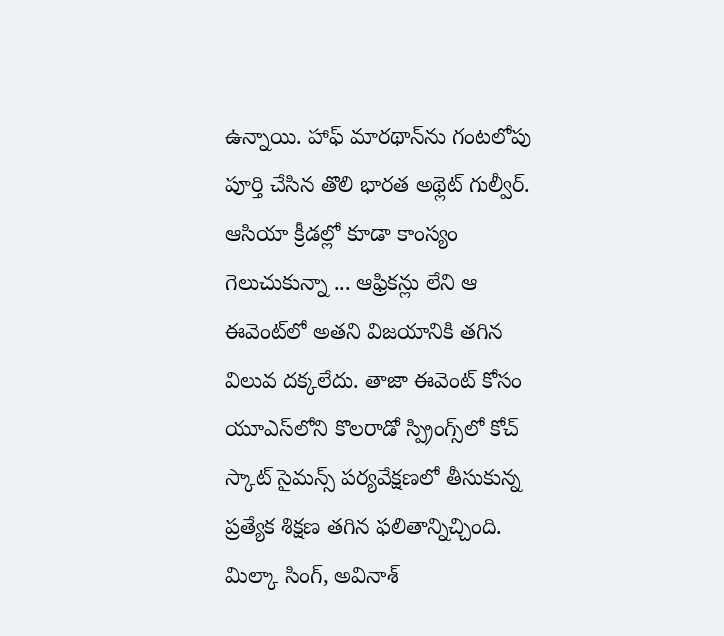ఉన్నాయి. హాఫ్‌ మారథాన్‌ను గంటలోపు పూర్తి చేసిన తొలి భారత అథ్లెట్‌ గుల్వీర్‌. ఆసియా క్రీడల్లో కూడా కాంస్యం గెలుచుకున్నా ... ఆఫ్రికన్లు లేని ఆ ఈవెంట్‌లో అతని విజయానికి తగిన విలువ దక్కలేదు. తాజా ఈవెంట్‌ కోసం యూఎస్‌లోని కొలరాడో స్ప్రింగ్స్‌లో కోచ్‌ స్కాట్‌ సైమన్స్‌ పర్యవేక్షణలో తీసుకున్న ప్రత్యేక శిక్షణ తగిన ఫలితాన్నిచ్చింది. మిల్కా సింగ్, అవినాశ్‌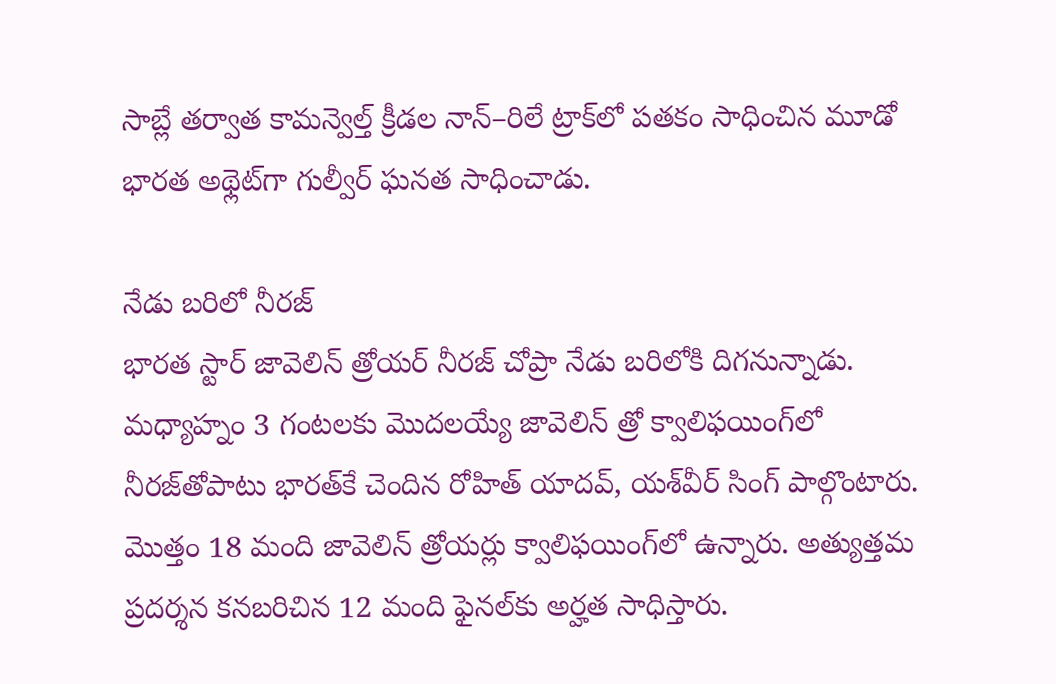సాబ్లే తర్వాత కామన్వెల్త్‌ క్రీడల నాన్‌–రిలే ట్రాక్‌లో పతకం సాధించిన మూడో భారత అథ్లెట్‌గా గుల్వీర్‌ ఘనత సాధించాడు.

నేడు బరిలో నీరజ్‌
భారత స్టార్‌ జావెలిన్‌ త్రోయర్‌ నీరజ్‌ చోప్రా నేడు బరిలోకి దిగనున్నాడు.  మధ్యాహ్నం 3 గంటలకు మొదలయ్యే జావెలిన్‌ త్రో క్వాలిఫయింగ్‌లో నీరజ్‌తోపాటు భారత్‌కే చెందిన రోహిత్‌ యాదవ్, యశ్‌వీర్‌ సింగ్‌ పాల్గొంటారు. మొత్తం 18 మంది జావెలిన్‌ త్రోయర్లు క్వాలిఫయింగ్‌లో ఉన్నారు. అత్యుత్తమ ప్రదర్శన కనబరిచిన 12 మంది ఫైనల్‌కు అర్హత సాధిస్తారు.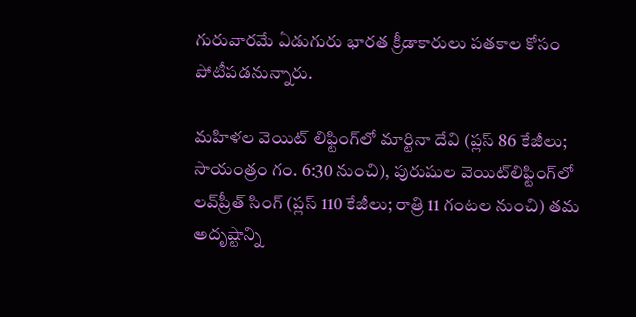గురువారమే ఏడుగురు భారత క్రీడాకారులు పతకాల కోసం పోటీపడనున్నారు.

మహిళల వెయిట్‌ లిఫ్టింగ్‌లో మార్టినా దేవి (ప్లస్‌ 86 కేజీలు; సాయంత్రం గం. 6:30 నుంచి), పురుషుల వెయిట్‌లిఫ్టింగ్‌లో లవ్‌ప్రీత్‌ సింగ్‌ (ప్లస్‌ 110 కేజీలు; రాత్రి 11 గంటల నుంచి) తమ అదృష్టాన్ని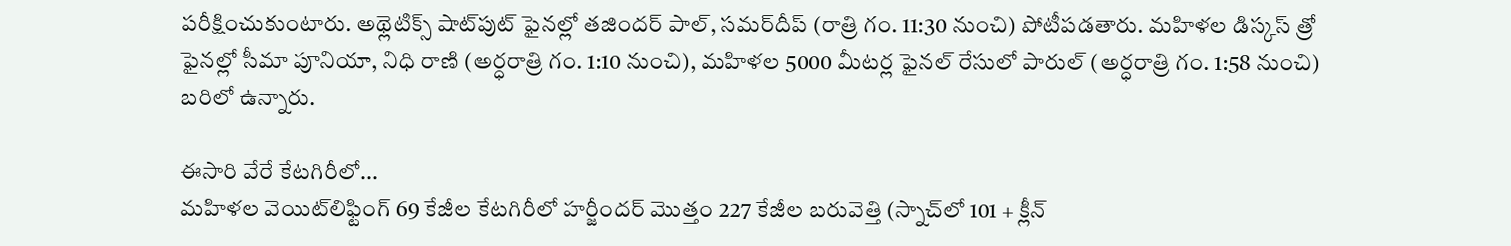పరీక్షించుకుంటారు. అథ్లెటిక్స్‌ షాట్‌పుట్‌ ఫైనల్లో తజిందర్‌ పాల్, సమర్‌దీప్‌ (రాత్రి గం. 11:30 నుంచి) పోటీపడతారు. మహిళల డిస్కస్‌ త్రో ఫైనల్లో సీమా పూనియా, నిధి రాణి (అర్ధరాత్రి గం. 1:10 నుంచి), మహిళల 5000 మీటర్ల ఫైనల్‌ రేసులో పారుల్‌ (అర్ధరాత్రి గం. 1:58 నుంచి) బరిలో ఉన్నారు.

ఈసారి వేరే కేటగిరీలో...
మహిళల వెయిట్‌లిఫ్టింగ్‌ 69 కేజీల కేటగిరీలో హర్జీందర్‌ మొత్తం 227 కేజీల బరువెత్తి (స్నాచ్‌లో 101 + క్లీన్‌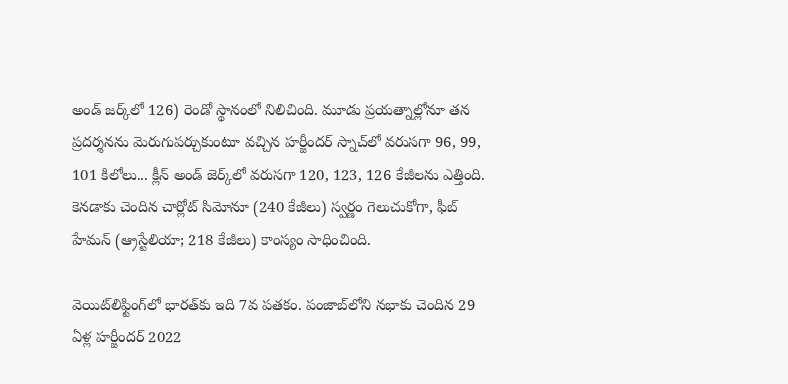అండ్‌ జర్క్‌లో 126) రెండో స్థానంలో నిలిచింది. మూడు ప్రయత్నాల్లోనూ తన ప్రదర్శనను మెరుగుపర్చుకుంటూ వచ్చిన హర్జీందర్‌ స్నాచ్‌లో వరుసగా 96, 99, 101 కిలోలు... క్లీన్‌ అండ్‌ జెర్క్‌లో వరుసగా 120, 123, 126 కేజీలను ఎత్తింది. కెనడాకు చెందిన చార్లోట్‌ సిమోనూ (240 కేజీలు) స్వర్ణం గెలుచుకోగా, ఫీబ్‌ హేమన్‌ (ఆ్రస్టేలియా; 218 కేజీలు) కాంస్యం సాధించింది.

వెయిట్‌లిఫ్టింగ్‌లో భారత్‌కు ఇది 7వ పతకం. పంజాబ్‌లోని నభాకు చెందిన 29 ఏళ్ల హర్జీందర్‌ 2022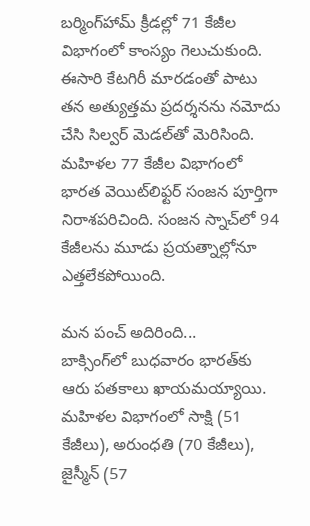బర్మింగ్‌హామ్‌ క్రీడల్లో 71 కేజీల విభాగంలో కాంస్యం గెలుచుకుంది. ఈసారి కేటగిరీ మారడంతో పాటు తన అత్యుత్తమ ప్రదర్శనను నమోదు చేసి సిల్వర్‌ మెడల్‌తో మెరిసింది. మహిళల 77 కేజీల విభాగంలో భారత వెయిట్‌లిఫ్టర్‌ సంజన పూర్తిగా నిరాశపరిచింది. సంజన స్నాచ్‌లో 94 కేజీలను మూడు ప్రయత్నాల్లోనూ ఎత్తలేకపోయింది.

మన పంచ్‌ అదిరింది...
బాక్సింగ్‌లో బుధవారం భారత్‌కు ఆరు పతకాలు ఖాయమయ్యాయి. మహిళల విభాగంలో సాక్షి (51 కేజీలు), అరుంధతి (70 కేజీలు), జైస్మీన్‌ (57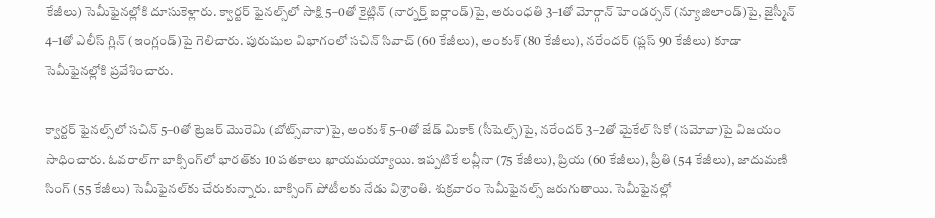కేజీలు) సెమీఫైనల్లోకి దూసుకెళ్లారు. క్వార్టర్‌ ఫైనల్స్‌లో సాక్షి 5–0తో కైట్లిన్‌ (నార్నర్త్‌ ఐర్లాండ్‌)పై, అరుంధతి 3–1తో మోర్గాన్‌ హెండర్సన్‌ (న్యూజిలాండ్‌)పై, జైస్మీన్‌ 4–1తో ఎలీస్‌ గ్లిన్‌ (ఇంగ్లండ్‌)పై గెలిచారు. పురుషుల విభాగంలో సచిన్‌ సివాచ్‌ (60 కేజీలు), అంకుశ్‌ (80 కేజీలు), నరేందర్‌ (ప్లస్‌ 90 కేజీలు) కూడా సెమీఫైనల్లోకి ప్రవేశించారు.

క్వార్టర్‌ ఫైనల్స్‌లో సచిన్‌ 5–0తో ట్రెజర్‌ మొరెమి (బోట్స్‌వానా)పై, అంకుశ్‌ 5–0తో జేడ్‌ మికాక్‌ (సీషెల్స్‌)పై, నరేందర్‌ 3–2తో మైకేల్‌ సికో (సమోవా)పై విజయం సాధించారు. ఓవరాల్‌గా బాక్సింగ్‌లో భారత్‌కు 10 పతకాలు ఖాయమయ్యాయి. ఇప్పటికే లవ్లీనా (75 కేజీలు), ప్రియ (60 కేజీలు), ప్రీతి (54 కేజీలు), జాదుమణి సింగ్‌ (55 కేజీలు) సెమీఫైనల్‌కు చేరుకున్నారు. బాక్సింగ్‌ పోటీలకు నేడు విశ్రాంతి. శుక్రవారం సెమీఫైనల్స్‌ జరుగుతాయి. సెమీఫైనల్లో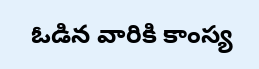ఓడిన వారికి కాంస్య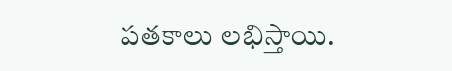పతకాలు లభిస్తాయి.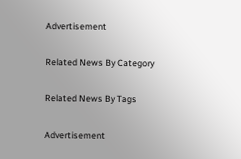Advertisement

Related News By Category

Related News By Tags

Advertisement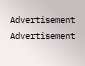Advertisement
Advertisement